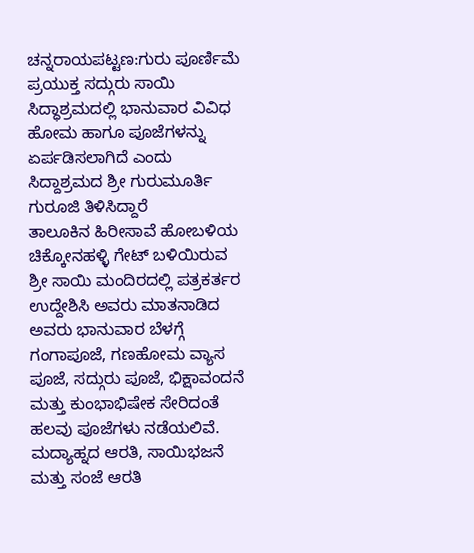ಚನ್ನರಾಯಪಟ್ಟಣ:ಗುರು ಪೂರ್ಣಿಮೆ ಪ್ರಯುಕ್ತ ಸದ್ಗುರು ಸಾಯಿ ಸಿದ್ಧಾಶ್ರಮದಲ್ಲಿ ಭಾನುವಾರ ವಿವಿಧ ಹೋಮ ಹಾಗೂ ಪೂಜೆಗಳನ್ನು ಏರ್ಪಡಿಸಲಾಗಿದೆ ಎಂದು ಸಿದ್ದಾಶ್ರಮದ ಶ್ರೀ ಗುರುಮೂರ್ತಿ ಗುರೂಜಿ ತಿಳಿಸಿದ್ದಾರೆ
ತಾಲೂಕಿನ ಹಿರೀಸಾವೆ ಹೋಬಳಿಯ ಚಿಕ್ಕೋನಹಳ್ಳಿ ಗೇಟ್ ಬಳಿಯಿರುವ ಶ್ರೀ ಸಾಯಿ ಮಂದಿರದಲ್ಲಿ ಪತ್ರಕರ್ತರ ಉದ್ದೇಶಿಸಿ ಅವರು ಮಾತನಾಡಿದ ಅವರು ಭಾನುವಾರ ಬೆಳಗ್ಗೆ ಗಂಗಾಪೂಜೆ, ಗಣಹೋಮ ವ್ಯಾಸ ಪೂಜೆ, ಸದ್ಗುರು ಪೂಜೆ, ಭಿಕ್ಷಾವಂದನೆ ಮತ್ತು ಕುಂಭಾಭಿಷೇಕ ಸೇರಿದಂತೆ ಹಲವು ಪೂಜೆಗಳು ನಡೆಯಲಿವೆ.
ಮದ್ಯಾಹ್ನದ ಆರತಿ, ಸಾಯಿಭಜನೆ ಮತ್ತು ಸಂಜೆ ಆರತಿ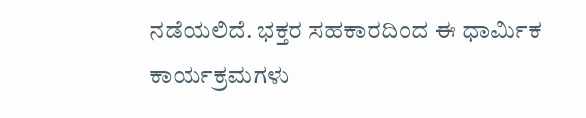ನಡೆಯಲಿದೆ. ಭಕ್ತರ ಸಹಕಾರದಿಂದ ಈ ಧಾರ್ಮಿಕ ಕಾರ್ಯಕ್ರಮಗಳು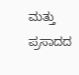ಮತ್ತು ಪ್ರಸಾದದ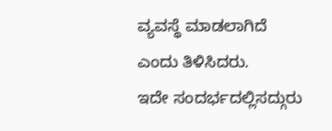ವ್ಯವಸ್ಥೆ ಮಾಡಲಾಗಿದೆ ಎಂದು ತಿಳಿಸಿದರು.
ಇದೇ ಸಂದರ್ಭದಲ್ಲಿಸದ್ಗುರು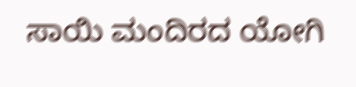ಸಾಯಿ ಮಂದಿರದ ಯೋಗಿ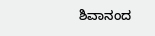ಶಿವಾನಂದ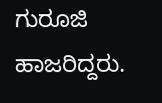ಗುರೂಜಿ ಹಾಜರಿದ್ದರು.